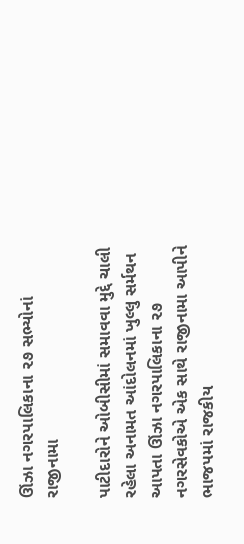ઊંઝા નગરપાલિકાના ૨૭ સભ્યોનાં રાજીનામા

પાટીદારોને ઓબીસીમાં સમાવવા મુદ્દે ચાલી રહેલા અનામત આંદોલનમાં ખુલ્લુ સર્મથન આપતા ઊંઝા નગરપાલિકાના ૨૭ નગરસેવકોએ એક સાથે રાજીનામા આપીને ભાજપમાં રાજકીય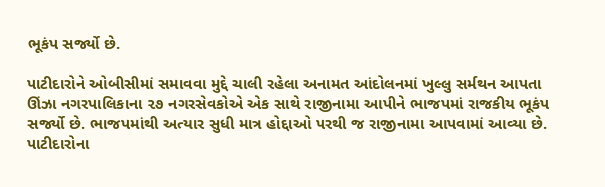ભૂકંપ સર્જ્યો છે.

પાટીદારોને ઓબીસીમાં સમાવવા મુદ્દે ચાલી રહેલા અનામત આંદોલનમાં ખુલ્લુ સર્મથન આપતા ઊંઝા નગરપાલિકાના ૨૭ નગરસેવકોએ એક સાથે રાજીનામા આપીને ભાજપમાં રાજકીય ભૂકંપ સર્જ્યો છે. ભાજપમાંથી અત્યાર સુધી માત્ર હોદ્દાઓ પરથી જ રાજીનામા આપવામાં આવ્યા છે. પાટીદારોના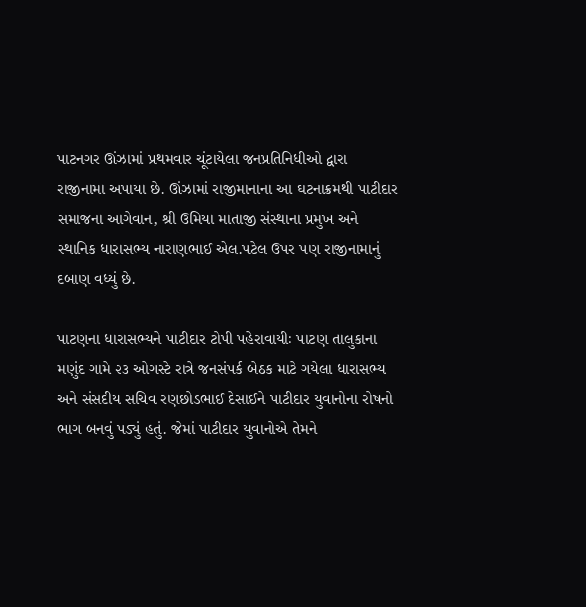પાટનગર ઊંઝામાં પ્રથમવાર ચૂંટાયેલા જનપ્રતિનિધીઓ દ્વારા રાજીનામા અપાયા છે. ઊંઝામાં રાજીમાનાના આ ઘટનાક્રમથી પાટીદાર સમાજના આગેવાન, શ્રી ઉમિયા માતાજી સંસ્થાના પ્રમુખ અને સ્થાનિક ધારાસભ્ય નારાણભાઈ એલ.પટેલ ઉપર પણ રાજીનામાનું દબાણ વધ્યું છે.

પાટણના ધારાસભ્યને પાટીદાર ટોપી પહેરાવાયીઃ પાટણ તાલુકાના મણુંદ ગામે ૨૩ ઓગસ્ટે રાત્રે જનસંપર્ક બેઠક માટે ગયેલા ધારાસભ્ય અને સંસદીય સચિવ રણછોડભાઈ દેસાઈને પાટીદાર યુવાનોના રોષનો ભાગ બનવું પડ્યું હતું. જેમાં પાટીદાર યુવાનોએ તેમને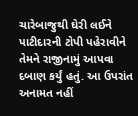ચારેબાજુથી ઘેરી લઈને પાટીદારની ટોપી પહેરાવીને તેમને રાજીનામું આપવા દબાણ કર્યું હતું. આ ઉપરાંત અનામત નહીં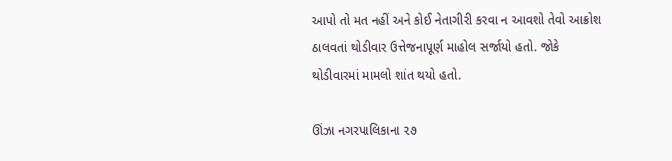આપો તો મત નહીં અને કોઈ નેતાગીરી કરવા ન આવશો તેવો આક્રોશ ઠાલવતાં થોડીવાર ઉત્તેજનાપૂર્ણ માહોલ સર્જાયો હતો. જોકે થોડીવારમાં મામલો શાંત થયો હતો.

ઊંઝા નગરપાલિકાના ૨૭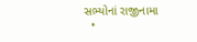સભ્યોનાં રાજીનામા
  •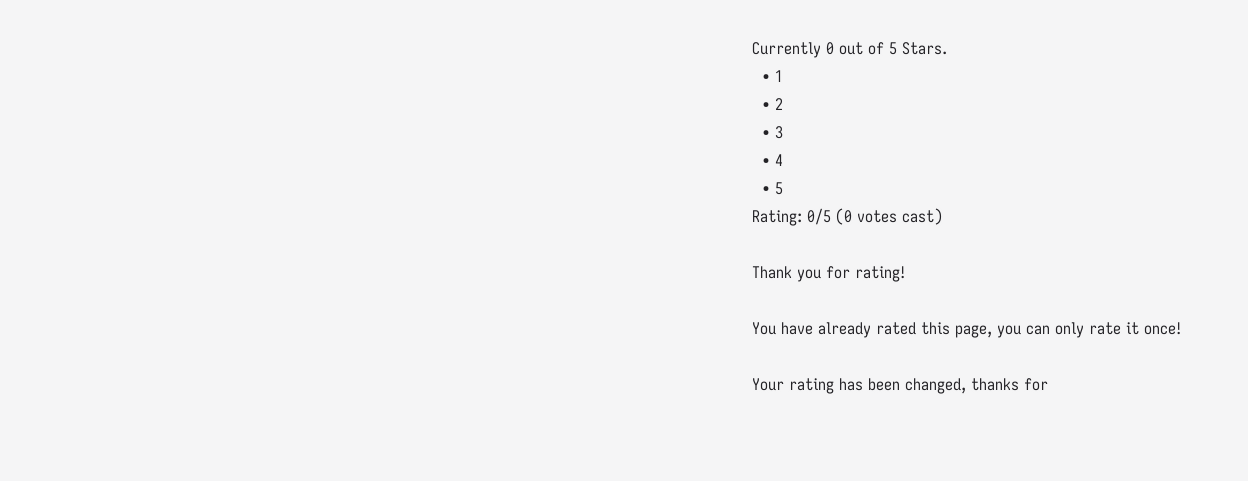Currently 0 out of 5 Stars.
  • 1
  • 2
  • 3
  • 4
  • 5
Rating: 0/5 (0 votes cast)

Thank you for rating!

You have already rated this page, you can only rate it once!

Your rating has been changed, thanks for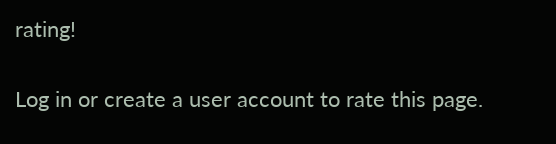rating!

Log in or create a user account to rate this page.